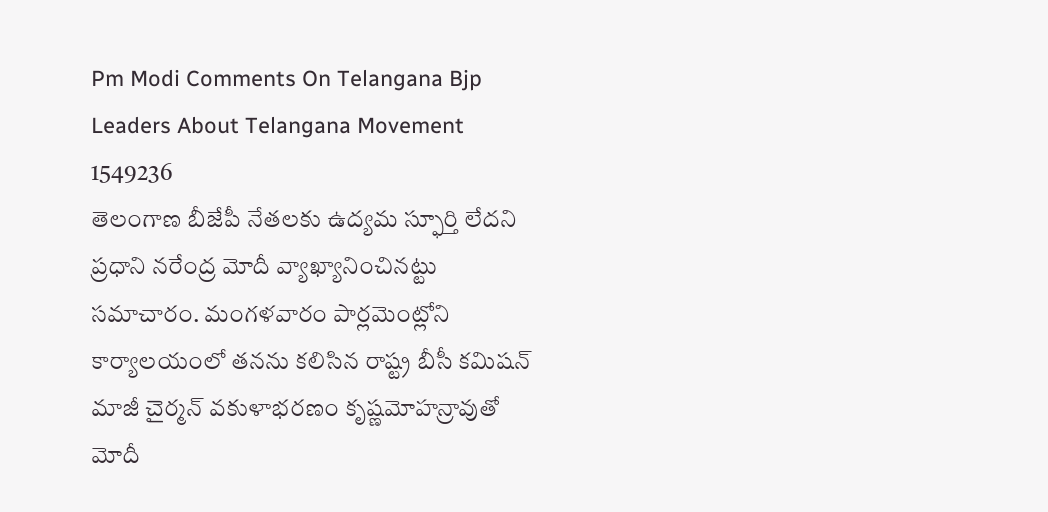Pm Modi Comments On Telangana Bjp Leaders About Telangana Movement 1549236
తెలంగాణ బీజేపీ నేతలకు ఉద్యమ స్ఫూర్తి లేదని ప్రధాని నరేంద్ర మోదీ వ్యాఖ్యానించినట్టు సమాచారం. మంగళవారం పార్లమెంట్లోని కార్యాలయంలో తనను కలిసిన రాష్ట్ర బీసీ కమిషన్ మాజీ చైర్మన్ వకుళాభరణం కృష్ణమోహన్రావుతో మోదీ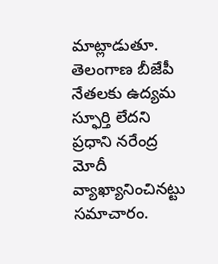మాట్లాడుతూ.
తెలంగాణ బీజేపీ నేతలకు ఉద్యమ స్ఫూర్తి లేదని ప్రధాని నరేంద్ర మోదీ వ్యాఖ్యానించినట్టు సమాచారం.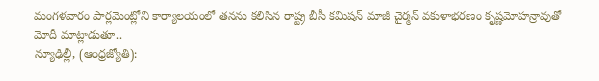మంగళవారం పార్లమెంట్లోని కార్యాలయంలో తనను కలిసిన రాష్ట్ర బీసీ కమిషన్ మాజీ చైర్మన్ వకుళాభరణం కృష్ణమోహన్రావుతో మోదీ మాట్లాడుతూ..
న్యూఢిల్లీ, (ఆంధ్రజ్యోతి):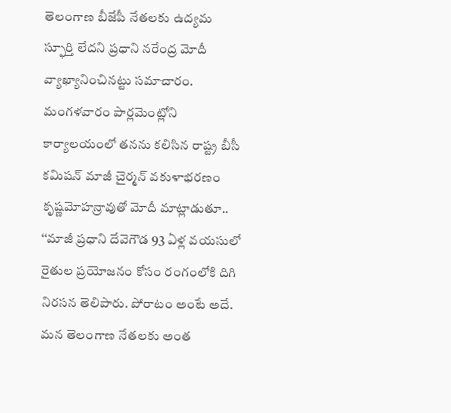తెలంగాణ బీజేపీ నేతలకు ఉద్యమ స్ఫూర్తి లేదని ప్రధాని నరేంద్ర మోదీ వ్యాఖ్యానించినట్టు సమాచారం. మంగళవారం పార్లమెంట్లోని కార్యాలయంలో తనను కలిసిన రాష్ట్ర బీసీ కమిషన్ మాజీ చైర్మన్ వకుళాభరణం కృష్ణమోహన్రావుతో మోదీ మాట్లాడుతూ.. ‘‘మాజీ ప్రధాని దేవెగౌడ 93 ఏళ్ల వయసులో రైతుల ప్రయోజనం కోసం రంగంలోకి దిగి నిరసన తెలిపారు. పోరాటం అంటే అదే. మన తెలంగాణ నేతలకు అంత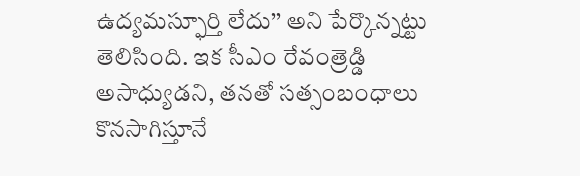ఉద్యమస్ఫూర్తి లేదు’’ అని పేర్కొన్నట్టు తెలిసింది. ఇక సీఎం రేవంత్రెడ్డి అసాధ్యుడని, తనతో సత్సంబంధాలు కొనసాగిస్తూనే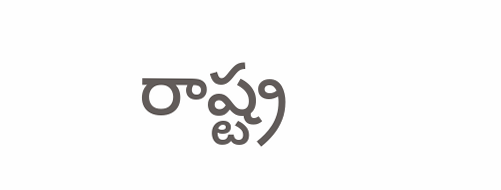రాష్ట్ర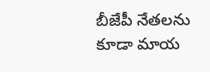బీజేపీ నేతలను కూడా మాయ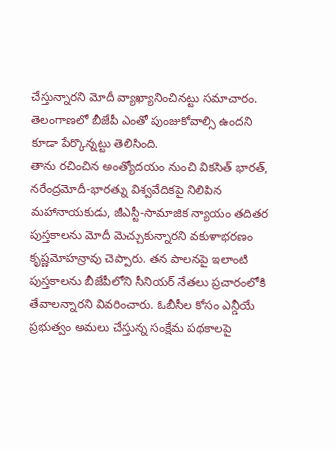చేస్తున్నారని మోదీ వ్యాఖ్యానించినట్టు సమాచారం. తెలంగాణలో బీజేపీ ఎంతో పుంజుకోవాల్సి ఉందని కూడా పేర్కొన్నట్టు తెలిసింది.
తాను రచించిన అంత్యోదయం నుంచి వికసిత్ భారత్, నరేంద్రమోదీ-భారత్ను విశ్వవేదికపై నిలిపిన మహానాయకుడు, జీఎస్టీ-సామాజిక న్యాయం తదితర పుస్తకాలను మోదీ మెచ్చుకున్నారని వకుళాభరణం కృష్ణమోహన్రావు చెప్పారు. తన పాలనపై ఇలాంటి పుస్తకాలను బీజేపీలోని సీనియర్ నేతలు ప్రచారంలోకి తేవాలన్నారని వివరించారు. ఓబీసీల కోసం ఎన్డీయే ప్రభుత్వం అమలు చేస్తున్న సంక్షేమ పథకాలపై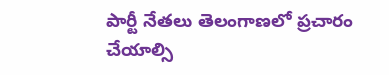పార్టీ నేతలు తెలంగాణలో ప్రచారం చేయాల్సి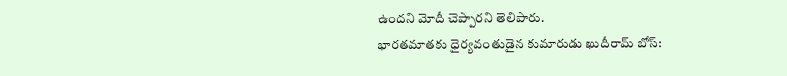ఉందని మోదీ చెప్పారని తెలిపారు.
భారతమాతకు ధైర్యవంతుడైన కుమారుడు ఖుదీరామ్ బోస్: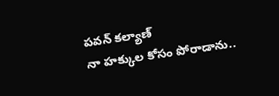పవన్ కల్యాణ్
నా హక్కుల కోసం పోరాడాను..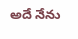అదే నేను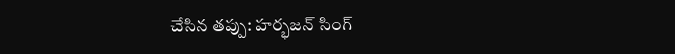చేసిన తప్పు: హర్భజన్ సింగ్